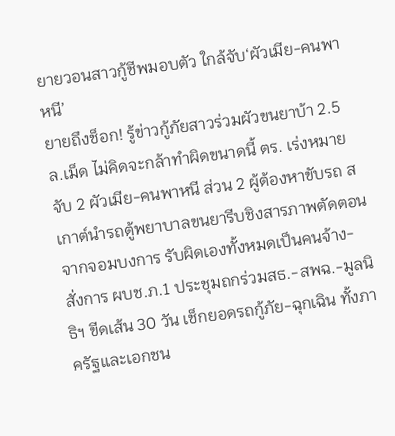ยายวอนสาวกู้ชีพมอบตัว ใกล้จับ‘ผัวเมีย-คนพาหนี’
ยายถึงช็อก! รู้ข่าวกู้ภัยสาวร่วมผัวขนยาบ้า 2.5 ล.เม็ด ไม่คิดจะกล้าทำผิดขนาดนี้ ตร. เร่งหมายจับ 2 ผัวเมีย-คนพาหนี ส่วน 2 ผู้ต้องหาขับรถ สเกาต์นำรถตู้พยาบาลขนยารีบชิงสารภาพตัดตอนจากจอมบงการ รับผิดเองทั้งหมดเป็นคนจ้าง-สั่งการ ผบช.ภ.1 ประชุมถกร่วมสธ.-สพฉ.-มูลนิธิฯ ขีดเส้น 30 วัน เช็กยอดรถกู้ภัย-ฉุกเฉิน ทั้งภาครัฐและเอกชน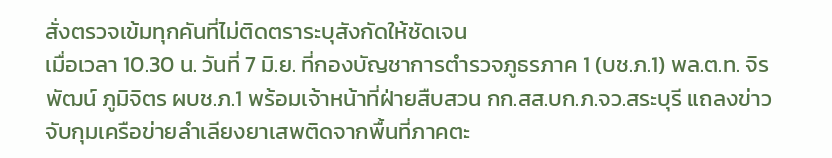สั่งตรวจเข้มทุกคันที่ไม่ติดตราระบุสังกัดให้ชัดเจน
เมื่อเวลา 10.30 น. วันที่ 7 มิ.ย. ที่กองบัญชาการตำรวจภูธรภาค 1 (บช.ภ.1) พล.ต.ท. จิรพัฒน์ ภูมิจิตร ผบช.ภ.1 พร้อมเจ้าหน้าที่ฝ่ายสืบสวน กก.สส.บก.ภ.จว.สระบุรี แถลงข่าวจับกุมเครือข่ายลําเลียงยาเสพติดจากพื้นที่ภาคตะ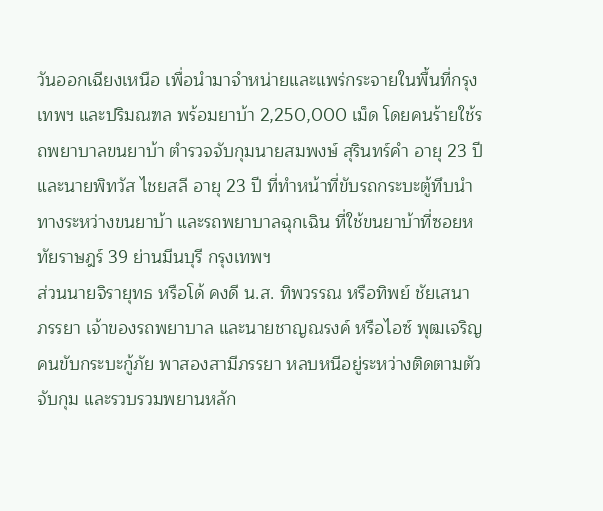วันออกเฉียงเหนือ เพื่อนำมาจําหน่ายและแพร่กระจายในพื้นที่กรุงเทพฯ และปริมณฑล พร้อมยาบ้า 2,250,000 เม็ด โดยคนร้ายใช้รถพยาบาลขนยาบ้า ตำรวจจับกุมนายสมพงษ์ สุรินทร์คำ อายุ 23 ปี และนายพิทวัส ไชยสลี อายุ 23 ปี ที่ทำหน้าที่ขับรถกระบะตู้ทึบนำทางระหว่างขนยาบ้า และรถพยาบาลฉุกเฉิน ที่ใช้ขนยาบ้าที่ซอยหทัยราษฎร์ 39 ย่านมีนบุรี กรุงเทพฯ
ส่วนนายจิรายุทธ หรือโด้ คงดี น.ส. ทิพวรรณ หรือทิพย์ ชัยเสนา ภรรยา เจ้าของรถพยาบาล และนายชาญณรงค์ หรือไอซ์ พุฒเจริญ คนขับกระบะกู้ภัย พาสองสามีภรรยา หลบหนีอยู่ระหว่างติดตามตัวจับกุม และรวบรวมพยานหลัก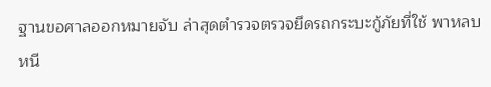ฐานขอศาลออกหมายจับ ล่าสุดตำรวจตรวจยึดรถกระบะกู้ภัยที่ใช้ พาหลบหนี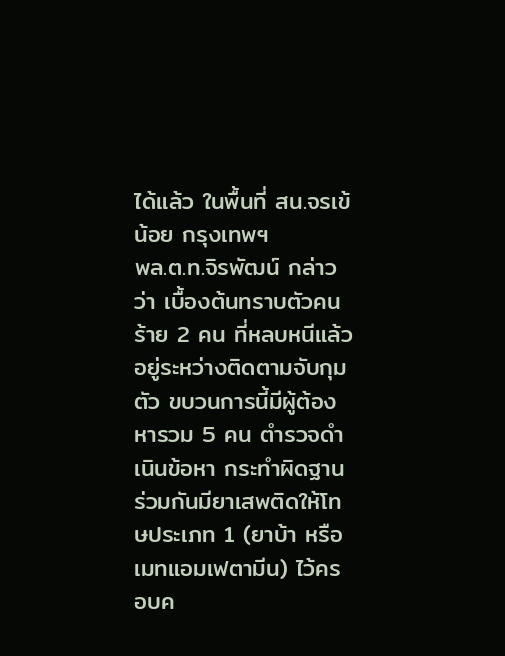ได้แล้ว ในพื้นที่ สน.จรเข้น้อย กรุงเทพฯ
พล.ต.ท.จิรพัฒน์ กล่าวว่า เบื้องต้นทราบตัวคนร้าย 2 คน ที่หลบหนีแล้วอยู่ระหว่างติดตามจับกุมตัว ขบวนการนี้มีผู้ต้องหารวม 5 คน ตำรวจดำเนินข้อหา กระทำผิดฐานร่วมกันมียาเสพติดให้โทษประเภท 1 (ยาบ้า หรือเมทแอมเฟตามีน) ไว้ครอบค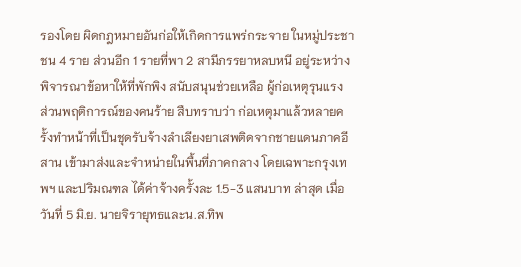รองโดย ผิดกฎหมายอันก่อให้เกิดการแพร่กระจาย ในหมู่ประชาชน 4 ราย ส่วนอีก 1 รายที่พา 2 สามีภรรยาหลบหนี อยู่ระหว่างพิจารณาข้อหาให้ที่พักพิง สนับสนุนช่วยเหลือ ผู้ก่อเหตุรุนแรง
ส่วนพฤติการณ์ของคนร้าย สืบทราบว่า ก่อเหตุมาแล้วหลายครั้งทำหน้าที่เป็นชุดรับจ้างลำเลียงยาเสพติดจากชายแดนภาคอีสาน เข้ามาส่งและจำหน่ายในพื้นที่ภาคกลาง โดยเฉพาะกรุงเทพฯ และปริมณฑล ได้ค่าจ้างครั้งละ 1.5-3 แสนบาท ล่าสุด เมื่อวันที่ 5 มิ.ย. นายจิรายุทธและน.ส.ทิพ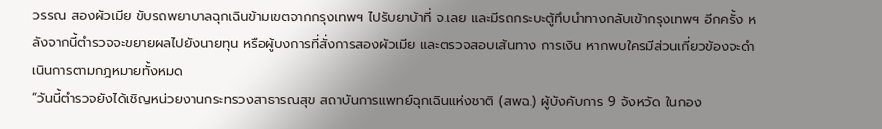วรรณ สองผัวเมีย ขับรถพยาบาลฉุกเฉินข้ามเขตจากกรุงเทพฯ ไปรับยาบ้าที่ จ.เลย และมีรถกระบะตู้ทึบนำทางกลับเข้ากรุงเทพฯ อีกครั้ง หลังจากนี้ตำรวจจะขยายผลไปยังนายทุน หรือผู้บงการที่สั่งการสองผัวเมีย และตรวจสอบเส้นทาง การเงิน หากพบใครมีส่วนเกี่ยวข้องจะดำเนินการตามกฎหมายทั้งหมด
“วันนี้ตำรวจยังได้เชิญหน่วยงานกระทรวงสาธารณสุข สถาบันการแพทย์ฉุกเฉินแห่งชาติ (สพฉ.) ผู้บังคับการ 9 จังหวัด ในกอง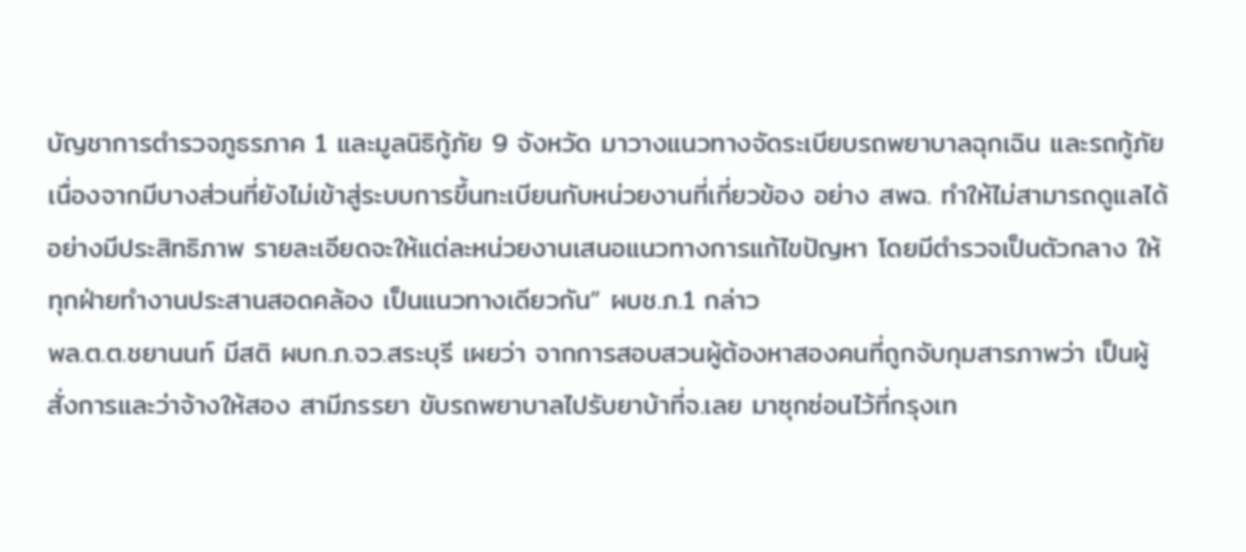บัญชาการตำรวจภูธรภาค 1 และมูลนิธิกู้ภัย 9 จังหวัด มาวางแนวทางจัดระเบียบรถพยาบาลฉุกเฉิน และรถกู้ภัย เนื่องจากมีบางส่วนที่ยังไม่เข้าสู่ระบบการขึ้นทะเบียนกับหน่วยงานที่เกี่ยวข้อง อย่าง สพฉ. ทำให้ไม่สามารถดูแลได้อย่างมีประสิทธิภาพ รายละเอียดจะให้แต่ละหน่วยงานเสนอแนวทางการแก้ไขปัญหา โดยมีตำรวจเป็นตัวกลาง ให้ทุกฝ่ายทำงานประสานสอดคล้อง เป็นแนวทางเดียวกัน” ผบช.ภ.1 กล่าว
พล.ต.ต.ชยานนท์ มีสติ ผบก.ภ.จว.สระบุรี เผยว่า จากการสอบสวนผู้ต้องหาสองคนที่ถูกจับกุมสารภาพว่า เป็นผู้สั่งการและว่าจ้างให้สอง สามีภรรยา ขับรถพยาบาลไปรับยาบ้าที่จ.เลย มาซุกซ่อนไว้ที่กรุงเท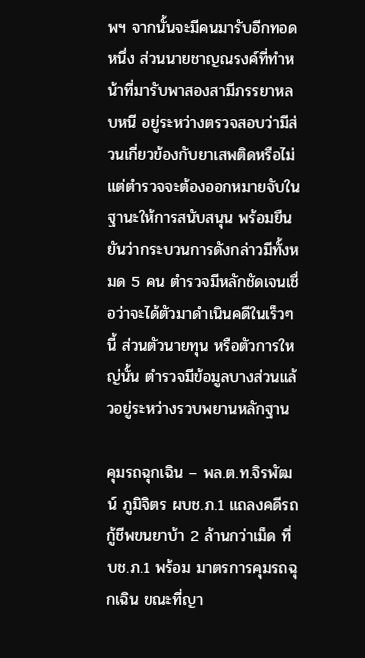พฯ จากนั้นจะมีคนมารับอีกทอดหนึ่ง ส่วนนายชาญณรงค์ที่ทำหน้าที่มารับพาสองสามีภรรยาหลบหนี อยู่ระหว่างตรวจสอบว่ามีส่วนเกี่ยวข้องกับยาเสพติดหรือไม่ แต่ตำรวจจะต้องออกหมายจับในฐานะให้การสนับสนุน พร้อมยืนยันว่ากระบวนการดังกล่าวมีทั้งหมด 5 คน ตำรวจมีหลักชัดเจนเชื่อว่าจะได้ตัวมาดำเนินคดีในเร็วๆ นี้ ส่วนตัวนายทุน หรือตัวการใหญ่นั้น ตำรวจมีข้อมูลบางส่วนแล้วอยู่ระหว่างรวบพยานหลักฐาน

คุมรถฉุกเฉิน – พล.ต.ท.จิรพัฒน์ ภูมิจิตร ผบช.ภ.1 แถลงคดีรถกู้ชีพขนยาบ้า 2 ล้านกว่าเม็ด ที่บช.ภ.1 พร้อม มาตรการคุมรถฉุกเฉิน ขณะที่ญา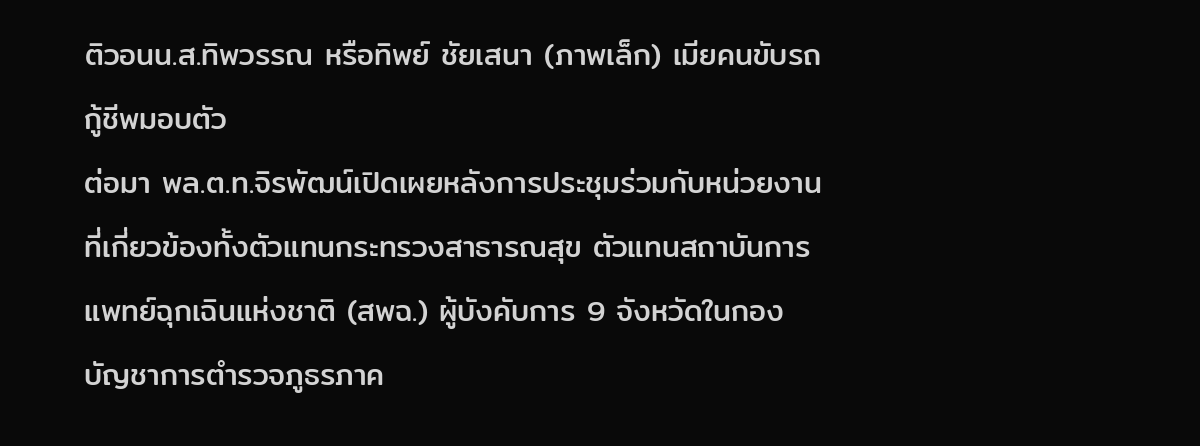ติวอนน.ส.ทิพวรรณ หรือทิพย์ ชัยเสนา (ภาพเล็ก) เมียคนขับรถกู้ชีพมอบตัว
ต่อมา พล.ต.ท.จิรพัฒน์เปิดเผยหลังการประชุมร่วมกับหน่วยงานที่เกี่ยวข้องทั้งตัวแทนกระทรวงสาธารณสุข ตัวแทนสถาบันการแพทย์ฉุกเฉินแห่งชาติ (สพฉ.) ผู้บังคับการ 9 จังหวัดในกองบัญชาการตำรวจภูธรภาค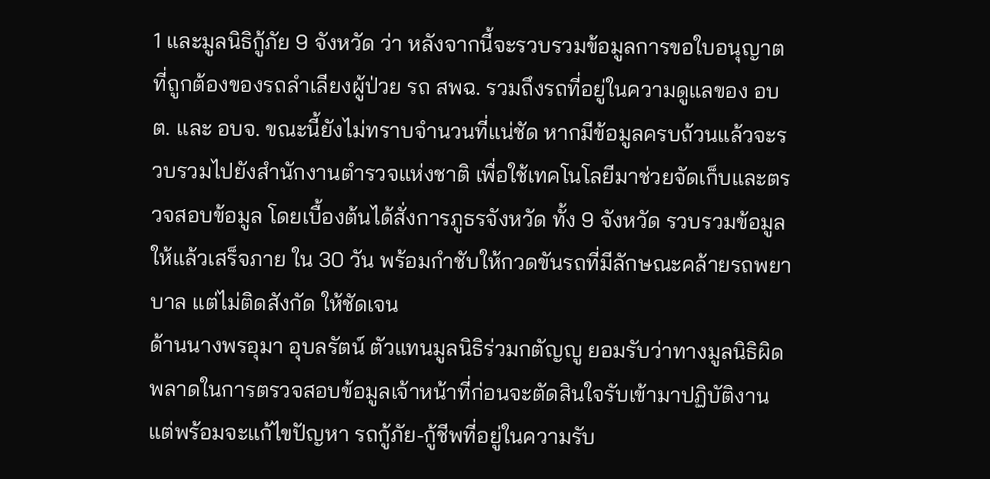1 และมูลนิธิกู้ภัย 9 จังหวัด ว่า หลังจากนี้จะรวบรวมข้อมูลการขอใบอนุญาตที่ถูกต้องของรถลำเลียงผู้ป่วย รถ สพฉ. รวมถึงรถที่อยู่ในความดูแลของ อบต. และ อบจ. ขณะนี้ยังไม่ทราบจำนวนที่แน่ชัด หากมีข้อมูลครบถ้วนแล้วจะรวบรวมไปยังสำนักงานตำรวจแห่งชาติ เพื่อใช้เทคโนโลยีมาช่วยจัดเก็บและตรวจสอบข้อมูล โดยเบื้องต้นได้สั่งการภูธรจังหวัด ทั้ง 9 จังหวัด รวบรวมข้อมูลให้แล้วเสร็จภาย ใน 30 วัน พร้อมกำชับให้กวดขันรถที่มีลักษณะคล้ายรถพยาบาล แต่ไม่ติดสังกัด ให้ชัดเจน
ด้านนางพรอุมา อุบลรัตน์ ตัวแทนมูลนิธิร่วมกตัญญู ยอมรับว่าทางมูลนิธิผิดพลาดในการตรวจสอบข้อมูลเจ้าหน้าที่ก่อนจะตัดสินใจรับเข้ามาปฏิบัติงาน แต่พร้อมจะแก้ไขปัญหา รถกู้ภัย-กู้ชีพที่อยู่ในความรับ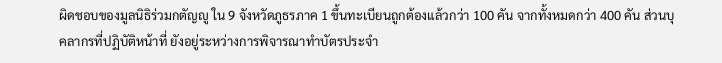ผิดชอบของมูลนิธิร่วมกตัญญู ใน 9 จังหวัดภูธรภาค 1 ขึ้นทะเบียนถูกต้องแล้วกว่า 100 คัน จากทั้งหมดกว่า 400 คัน ส่วนบุคลากรที่ปฏิบัติหน้าที่ ยังอยู่ระหว่างการพิจารณาทำบัตรประจำ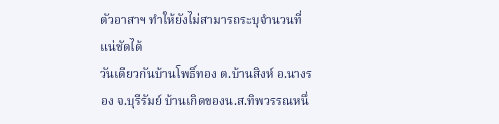ตัวอาสาฯ ทำให้ยังไม่สามารถระบุจำนวนที่แน่ชัดได้
วันเดียวกันบ้านโพธิ์ทอง ต.บ้านสิงห์ อ.นางรอง จ.บุรีรัมย์ บ้านเกิดของน.ส.ทิพวรรณหนึ่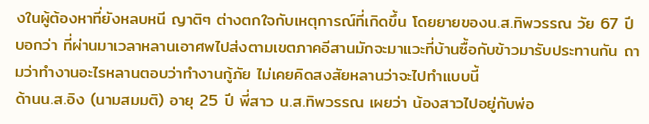งในผู้ต้องหาที่ยังหลบหนี ญาติๆ ต่างตกใจกับเหตุการณ์ที่เกิดขึ้น โดยยายของน.ส.ทิพวรรณ วัย 67 ปี บอกว่า ที่ผ่านมาเวลาหลานเอาศพไปส่งตามเขตภาคอีสานมักจะมาแวะที่บ้านซื้อกับข้าวมารับประทานกัน ถามว่าทำงานอะไรหลานตอบว่าทำงานกู้ภัย ไม่เคยคิดสงสัยหลานว่าจะไปทำแบบนี้
ด้านน.ส.อิง (นามสมมติ) อายุ 25 ปี พี่สาว น.ส.ทิพวรรณ เผยว่า น้องสาวไปอยู่กับพ่อ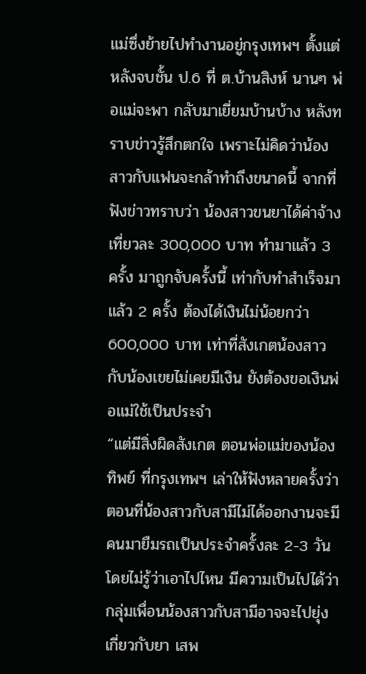แม่ซึ่งย้ายไปทำงานอยู่กรุงเทพฯ ตั้งแต่หลังจบชั้น ป.6 ที่ ต.บ้านสิงห์ นานๆ พ่อแม่จะพา กลับมาเยี่ยมบ้านบ้าง หลังทราบข่าวรู้สึกตกใจ เพราะไม่คิดว่าน้องสาวกับแฟนจะกล้าทำถึงขนาดนี้ จากที่ฟังข่าวทราบว่า น้องสาวขนยาได้ค่าจ้างเที่ยวละ 300,000 บาท ทำมาแล้ว 3 ครั้ง มาถูกจับครั้งนี้ เท่ากับทำสำเร็จมาแล้ว 2 ครั้ง ต้องได้เงินไม่น้อยกว่า 600,000 บาท เท่าที่สังเกตน้องสาวกับน้องเขยไม่เคยมีเงิน ยังต้องขอเงินพ่อแม่ใช้เป็นประจำ
“แต่มีสิ่งผิดสังเกต ตอนพ่อแม่ของน้องทิพย์ ที่กรุงเทพฯ เล่าให้ฟังหลายครั้งว่า ตอนที่น้องสาวกับสามีไม่ได้ออกงานจะมีคนมายืมรถเป็นประจำครั้งละ 2-3 วัน โดยไม่รู้ว่าเอาไปไหน มีความเป็นไปได้ว่ากลุ่มเพื่อนน้องสาวกับสามีอาจจะไปยุ่งเกี่ยวกับยา เสพ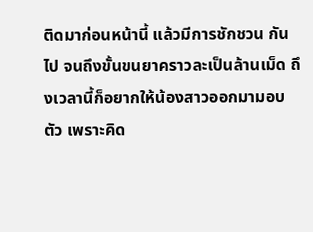ติดมาก่อนหน้านี้ แล้วมีการชักชวน กันไป จนถึงขั้นขนยาคราวละเป็นล้านเม็ด ถึงเวลานี้ก็อยากให้น้องสาวออกมามอบตัว เพราะคิด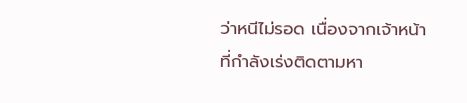ว่าหนีไม่รอด เนื่องจากเจ้าหน้าที่กำลังเร่งติดตามหา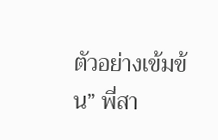ตัวอย่างเข้มข้น” พี่สา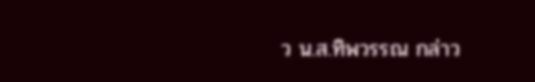ว น.ส.ทิพวรรณ กล่าว